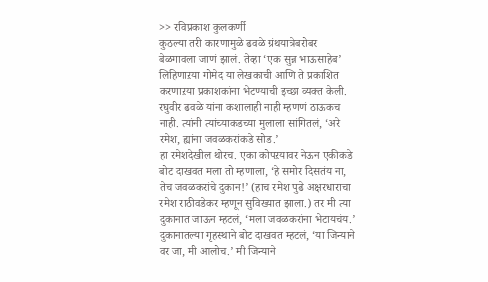>> रविप्रकाश कुलकर्णी
कुठल्या तरी कारणामुळे ढवळे ग्रंथयात्रेबरोबर बेळगावला जाणं झालं. तेव्हा ‘एक सुन्न भाऊसाहेब’ लिहिणाऱया गोमेद या लेखकाची आणि ते प्रकाशित करणाऱया प्रकाशकांना भेटण्याची इच्छा व्यक्त केली. रघुवीर ढवळे यांना कशालाही नाही म्हणणं ठाऊकच नाही. त्यांनी त्यांच्याकडच्या मुलाला सांगितलं, ‘अरे रमेश, ह्यांना जवळकरांकडे सोड.’
हा रमेशदेखील थोरच. एका कोपऱयावर नेऊन एकीकडे बोट दाखवत मला तो म्हणाला, ‘हे समोर दिसतंय ना, तेच जवळकरांचे दुकान!’ (हाच रमेश पुढे अक्षरधाराचा रमेश राठीवडेकर म्हणून सुविख्यात झाला.) तर मी त्या दुकानात जाऊन म्हटलं, ‘मला जवळकरांना भेटायचंय.’ दुकानातल्या गृहस्थाने बोट दाखवत म्हटलं, ‘या जिन्याने वर जा, मी आलोच.’ मी जिन्याने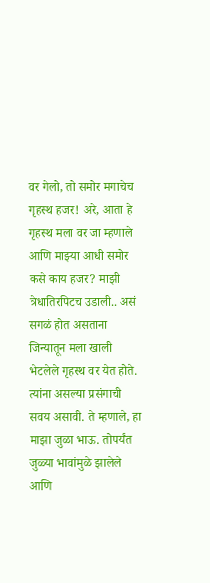वर गेलो, तो समोर मगाचेच गृहस्थ हजर! अरे, आता हे गृहस्थ मला वर जा म्हणाले आणि माझ्या आधी समोर कसे काय हजर? माझी त्रेधातिरपिटच उडाली.. असं सगळं होत असताना जिन्यातून मला खाली भेटलेले गृहस्थ वर येत होते. त्यांना असल्या प्रसंगाची सवय असावी. ते म्हणाले, हा माझा जुळा भाऊ. तोपर्यंत जुळ्या भावांमुळे झालेले आणि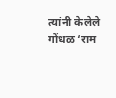त्यांनी केलेले गोंधळ ‘राम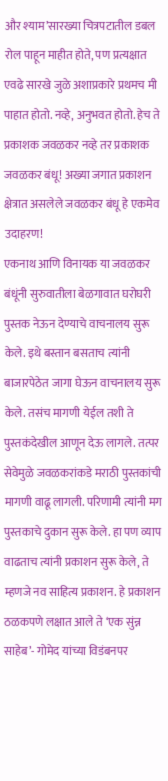और श्याम’सारख्या चित्रपटातील डबल रोल पाहून माहीत होते, पण प्रत्यक्षात एवढे सारखे जुळे अशाप्रकारे प्रथमच मी पाहात होतो. नव्हे, अनुभवत होतो. हेच ते प्रकाशक जवळकर नव्हे तर प्रकाशक जवळकर बंधू! अख्या जगात प्रकाशन क्षेत्रात असलेले जवळकर बंधू हे एकमेव उदाहरण!
एकनाथ आणि विनायक या जवळकर बंधूंनी सुरुवातीला बेळगावात घरोघरी पुस्तक नेऊन देण्याचे वाचनालय सुरू केले. इथे बस्तान बसताच त्यांनी बाजारपेठेत जागा घेऊन वाचनालय सुरू केले. तसंच मागणी येईल तशी ते पुस्तकंदेखील आणून देऊ लागले. तत्पर सेवेमुळे जवळकरांकडे मराठी पुस्तकांची मागणी वाढू लागली. परिणामी त्यांनी मग पुस्तकाचे दुकान सुरू केले. हा पण व्याप वाढताच त्यांनी प्रकाशन सुरू केले, ते म्हणजे नव साहित्य प्रकाशन. हे प्रकाशन ठळकपणे लक्षात आले ते ‘एक सुंन्न साहेब’- गोमेद यांच्या विडंबनपर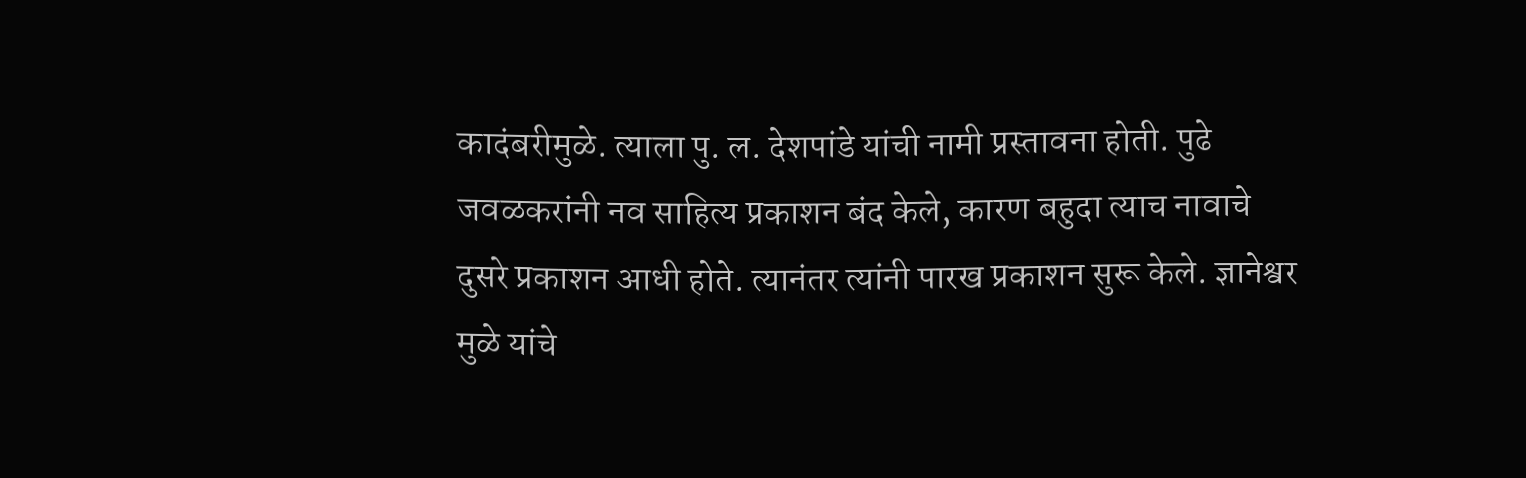कादंबरीमुळे. त्याला पु. ल. देशपांडे यांची नामी प्रस्तावना होती. पुढे जवळकरांनी नव साहित्य प्रकाशन बंद केले, कारण बहुदा त्याच नावाचे दुसरे प्रकाशन आधी होते. त्यानंतर त्यांनी पारख प्रकाशन सुरू केले. ज्ञानेश्वर मुळे यांचे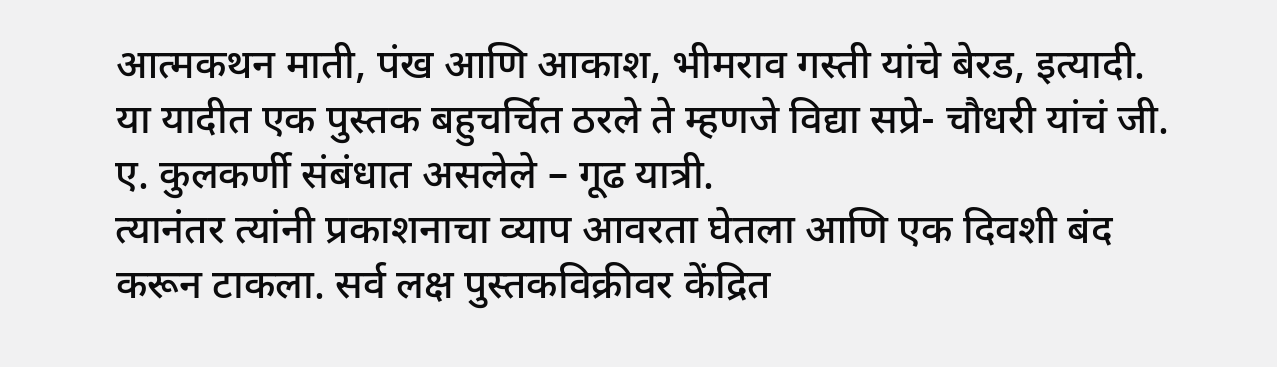आत्मकथन माती, पंख आणि आकाश, भीमराव गस्ती यांचे बेरड, इत्यादी. या यादीत एक पुस्तक बहुचर्चित ठरले ते म्हणजे विद्या सप्रे- चौधरी यांचं जी. ए. कुलकर्णी संबंधात असलेले – गूढ यात्री.
त्यानंतर त्यांनी प्रकाशनाचा व्याप आवरता घेतला आणि एक दिवशी बंद करून टाकला. सर्व लक्ष पुस्तकविक्रीवर केंद्रित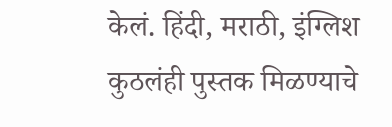केलं. हिंदी, मराठी, इंग्लिश कुठलंही पुस्तक मिळण्याचे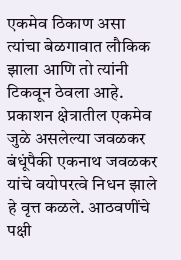एकमेव ठिकाण असा त्यांचा बेळगावात लौकिक झाला आणि तो त्यांनी टिकवून ठेवला आहे. प्रकाशन क्षेत्रातील एकमेव जुळे असलेल्या जवळकर बंधूंपैकी एकनाथ जवळकर यांचे वयोपरत्वे निधन झाले हे वृत्त कळले. आठवणींचे पक्षी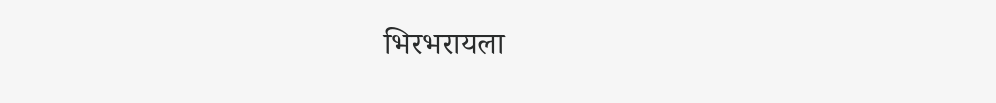भिरभरायला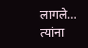लागले… त्यांना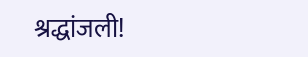श्रद्धांजली!